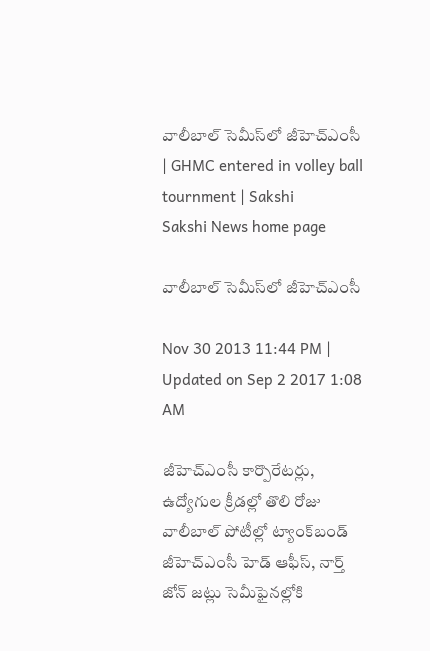వాలీబాల్ సెమీస్‌లో జీహెచ్‌ఎంసీ | GHMC entered in volley ball tournment | Sakshi
Sakshi News home page

వాలీబాల్ సెమీస్‌లో జీహెచ్‌ఎంసీ

Nov 30 2013 11:44 PM | Updated on Sep 2 2017 1:08 AM

జీహెచ్‌ఎంసీ కార్పొరేటర్లు, ఉద్యోగుల క్రీడల్లో తొలి రోజు వాలీబాల్ పోటీల్లో ట్యాంక్‌బండ్ జీహెచ్‌ఎంసీ హెడ్ ఆఫీస్, నార్త్ జోన్ జట్లు సెమీఫైనల్లోకి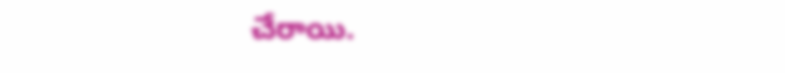చేరాయి.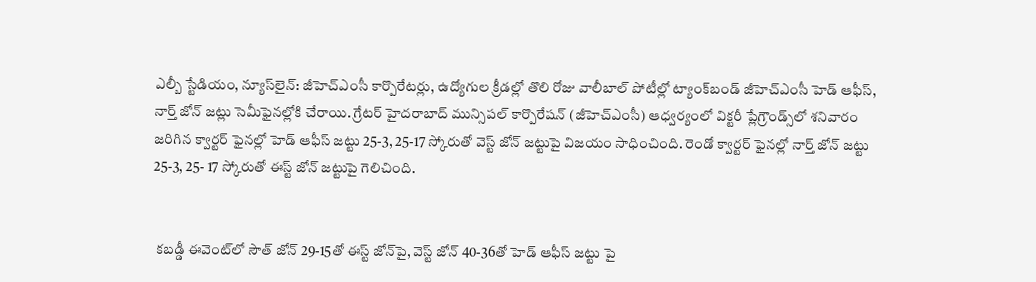ఎల్బీ స్టేడియం, న్యూస్‌లైన్: జీహెచ్‌ఎంసీ కార్పొరేటర్లు, ఉద్యోగుల క్రీడల్లో తొలి రోజు వాలీబాల్ పోటీల్లో ట్యాంక్‌బండ్ జీహెచ్‌ఎంసీ హెడ్ ఆఫీస్, నార్త్ జోన్ జట్లు సెమీఫైనల్లోకి చేరాయి. గ్రేటర్ హైదరాబాద్ మున్సిపల్ కార్పొరేషన్ (జీహెచ్‌ఎంసీ) ఆధ్వర్యంలో విక్టరీ ప్లేగ్రౌండ్స్‌లో శనివారం జరిగిన క్వార్టర్ ఫైనల్లో హెడ్ ఆఫీస్ జట్టు 25-3, 25-17 స్కోరుతో వెస్ట్ జోన్ జట్టుపై విజయం సాధించింది. రెండో క్వార్టర్ ఫైనల్లో నార్త్ జోన్ జట్టు 25-3, 25- 17 స్కోరుతో ఈస్ట్ జోన్ జట్టుపై గెలిచింది.


 కబడ్డీ ఈవెంట్‌లో సౌత్ జోన్ 29-15తో ఈస్ట్ జోన్‌పై, వెస్ట్ జోన్ 40-36తో హెడ్ ఆఫీస్ జట్టు పై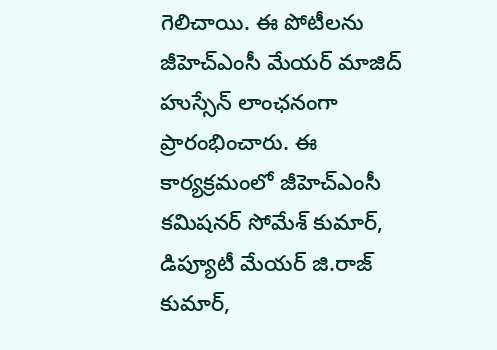గెలిచాయి. ఈ పోటీలను జీహెచ్‌ఎంసీ మేయర్ మాజిద్ హుస్సేన్ లాంఛనంగా ప్రారంభించారు. ఈ కార్యక్రమంలో జీహెచ్‌ఎంసీ కమిషనర్ సోమేశ్ కుమార్, డిప్యూటీ మేయర్ జి.రాజ్ కుమార్,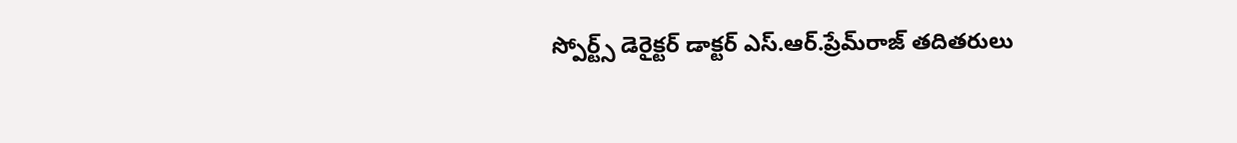స్పోర్ట్స్ డెరైక్టర్ డాక్టర్ ఎస్.ఆర్.ప్రేమ్‌రాజ్ తదితరులు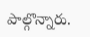పాల్గొన్నారు.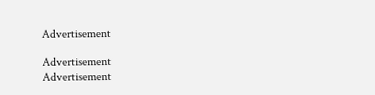Advertisement

Advertisement
Advertisement